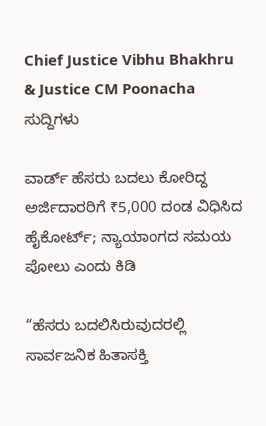Chief Justice Vibhu Bhakhru & Justice CM Poonacha
ಸುದ್ದಿಗಳು

ವಾರ್ಡ್‌ ಹೆಸರು ಬದಲು ಕೋರಿದ್ದ ಅರ್ಜಿದಾರರಿಗೆ ₹5,000 ದಂಡ ವಿಧಿಸಿದ ಹೈಕೋರ್ಟ್‌; ನ್ಯಾಯಾಂಗದ ಸಮಯ ಪೋಲು ಎಂದು ಕಿಡಿ

“ಹೆಸರು ಬದಲಿಸಿರುವುದರಲ್ಲಿ ಸಾರ್ವಜನಿಕ ಹಿತಾಸಕ್ತಿ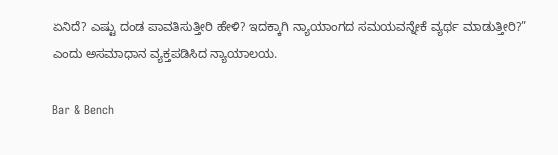ಏನಿದೆ? ಎಷ್ಟು ದಂಡ ಪಾವತಿಸುತ್ತೀರಿ ಹೇಳಿ? ಇದಕ್ಕಾಗಿ ನ್ಯಾಯಾಂಗದ ಸಮಯವನ್ನೇಕೆ ವ್ಯರ್ಥ ಮಾಡುತ್ತೀರಿ?” ಎಂದು ಅಸಮಾಧಾನ ವ್ಯಕ್ತಪಡಿಸಿದ ನ್ಯಾಯಾಲಯ.

Bar & Bench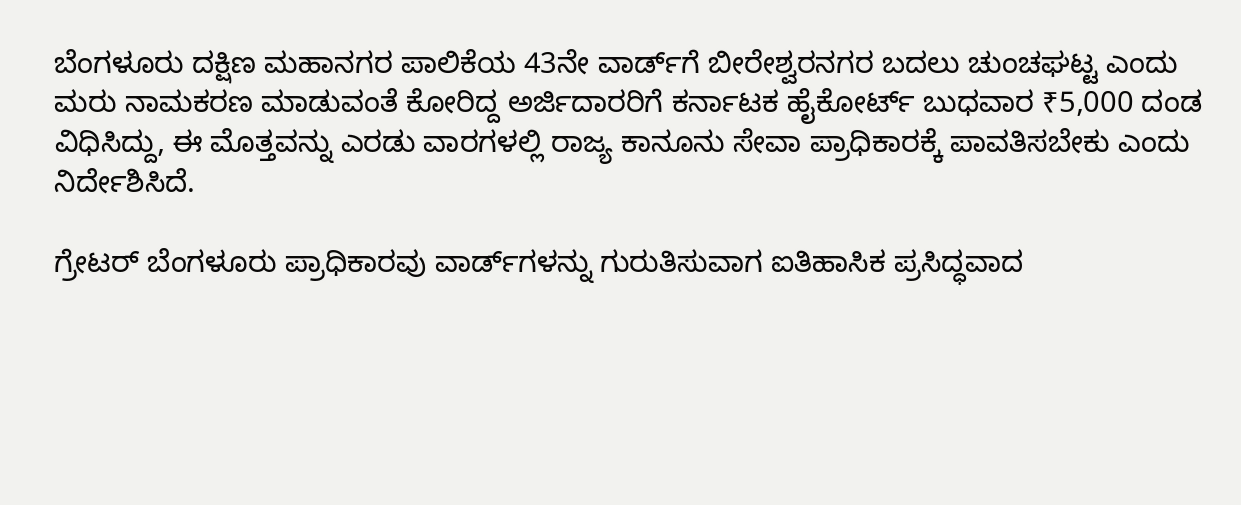ಬೆಂಗಳೂರು ದಕ್ಷಿಣ ಮಹಾನಗರ ಪಾಲಿಕೆಯ 43ನೇ ವಾರ್ಡ್‌ಗೆ ಬೀರೇಶ್ವರನಗರ ಬದಲು ಚುಂಚಘಟ್ಟ ಎಂದು ಮರು ನಾಮಕರಣ ಮಾಡುವಂತೆ ಕೋರಿದ್ದ ಅರ್ಜಿದಾರರಿಗೆ ಕರ್ನಾಟಕ ಹೈಕೋರ್ಟ್‌ ಬುಧವಾರ ₹5,000 ದಂಡ ವಿಧಿಸಿದ್ದು, ಈ ಮೊತ್ತವನ್ನು ಎರಡು ವಾರಗಳಲ್ಲಿ ರಾಜ್ಯ ಕಾನೂನು ಸೇವಾ ಪ್ರಾಧಿಕಾರಕ್ಕೆ ಪಾವತಿಸಬೇಕು ಎಂದು ನಿರ್ದೇಶಿಸಿದೆ.

ಗ್ರೇಟರ್‌ ಬೆಂಗಳೂರು ಪ್ರಾಧಿಕಾರವು ವಾರ್ಡ್‌ಗಳನ್ನು ಗುರುತಿಸುವಾಗ ಐತಿಹಾಸಿಕ ಪ್ರಸಿದ್ಧವಾದ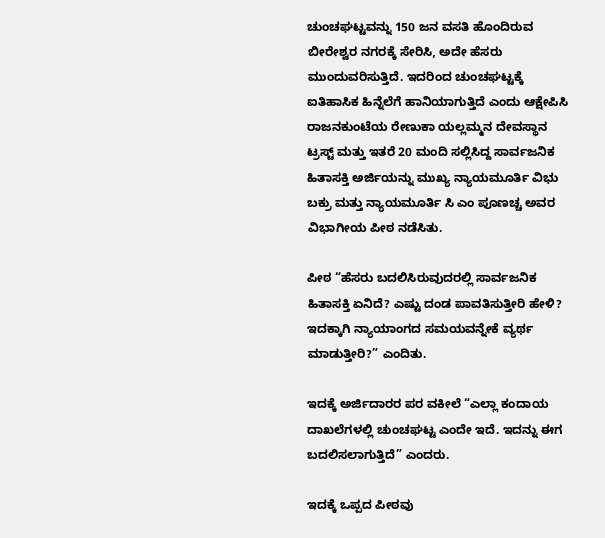ಚುಂಚಘಟ್ಟವನ್ನು 150 ಜನ ವಸತಿ ಹೊಂದಿರುವ ಬೀರೇಶ್ವರ ನಗರಕ್ಕೆ ಸೇರಿಸಿ, ಅದೇ ಹೆಸರು ಮುಂದುವರಿಸುತ್ತಿದೆ. ಇದರಿಂದ ಚುಂಚಘಟ್ಟಕ್ಕೆ ಐತಿಹಾಸಿಕ ಹಿನ್ನೆಲೆಗೆ ಹಾನಿಯಾಗುತ್ತಿದೆ ಎಂದು ಆಕ್ಷೇಪಿಸಿ ರಾಜನಕುಂಟೆಯ ರೇಣುಕಾ ಯಲ್ಲಮ್ಮನ ದೇವಸ್ಥಾನ ಟ್ರಸ್ಟ್‌ ಮತ್ತು ಇತರೆ 20 ಮಂದಿ ಸಲ್ಲಿಸಿದ್ದ ಸಾರ್ವಜನಿಕ ಹಿತಾಸಕ್ತಿ ಅರ್ಜಿಯನ್ನು ಮುಖ್ಯ ನ್ಯಾಯಮೂರ್ತಿ ವಿಭು ಬಕ್ರು ಮತ್ತು ನ್ಯಾಯಮೂರ್ತಿ ಸಿ ಎಂ ಪೂಣಚ್ಚ ಅವರ ವಿಭಾಗೀಯ ಪೀಠ ನಡೆಸಿತು.

ಪೀಠ “ಹೆಸರು ಬದಲಿಸಿರುವುದರಲ್ಲಿ ಸಾರ್ವಜನಿಕ ಹಿತಾಸಕ್ತಿ ಏನಿದೆ? ಎಷ್ಟು ದಂಡ ಪಾವತಿಸುತ್ತೀರಿ ಹೇಳಿ? ಇದಕ್ಕಾಗಿ ನ್ಯಾಯಾಂಗದ ಸಮಯವನ್ನೇಕೆ ವ್ಯರ್ಥ ಮಾಡುತ್ತೀರಿ?” ಎಂದಿತು.

ಇದಕ್ಕೆ ಅರ್ಜಿದಾರರ ಪರ ವಕೀಲೆ “ಎಲ್ಲಾ ಕಂದಾಯ ದಾಖಲೆಗಳಲ್ಲಿ ಚುಂಚಘಟ್ಟ ಎಂದೇ ಇದೆ. ಇದನ್ನು ಈಗ ಬದಲಿಸಲಾಗುತ್ತಿದೆ” ಎಂದರು.

ಇದಕ್ಕೆ ಒಪ್ಪದ ಪೀಠವು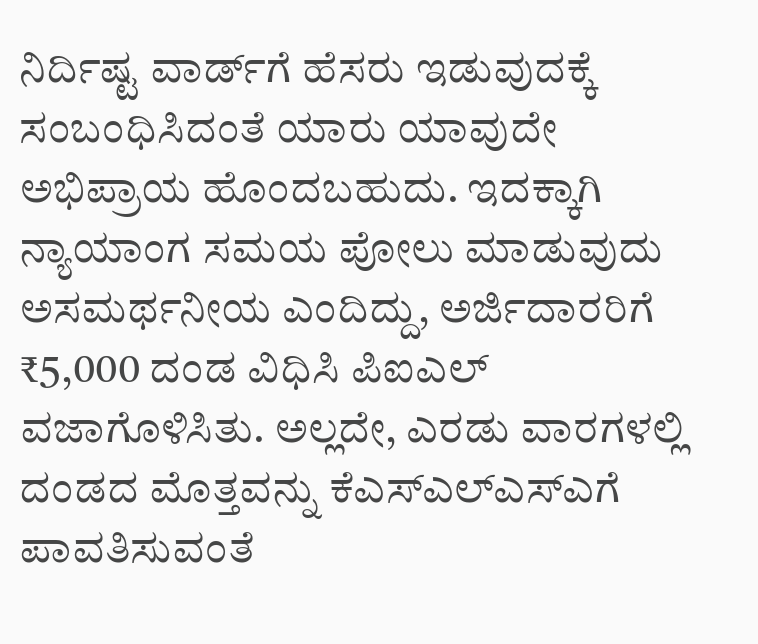ನಿರ್ದಿಷ್ಟ ವಾರ್ಡ್‌ಗೆ ಹೆಸರು ಇಡುವುದಕ್ಕೆ ಸಂಬಂಧಿಸಿದಂತೆ ಯಾರು ಯಾವುದೇ ಅಭಿಪ್ರಾಯ ಹೊಂದಬಹುದು. ಇದಕ್ಕಾಗಿ ನ್ಯಾಯಾಂಗ ಸಮಯ ಪೋಲು ಮಾಡುವುದು ಅಸಮರ್ಥನೀಯ ಎಂದಿದ್ದು, ಅರ್ಜಿದಾರರಿಗೆ ₹5,000 ದಂಡ ವಿಧಿಸಿ ಪಿಐಎಲ್‌ ವಜಾಗೊಳಿಸಿತು. ಅಲ್ಲದೇ, ಎರಡು ವಾರಗಳಲ್ಲಿ ದಂಡದ ಮೊತ್ತವನ್ನು ಕೆಎಸ್‌ಎಲ್‌ಎಸ್‌ಎಗೆ ಪಾವತಿಸುವಂತೆ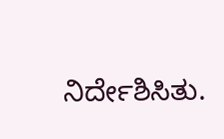ನಿರ್ದೇಶಿಸಿತು.